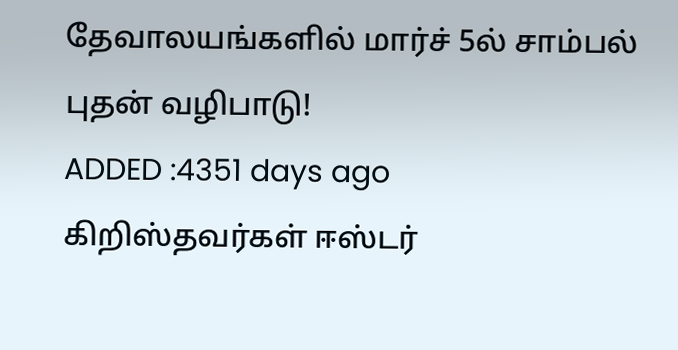தேவாலயங்களில் மார்ச் 5ல் சாம்பல் புதன் வழிபாடு!
ADDED :4351 days ago
கிறிஸ்தவர்கள் ஈஸ்டர்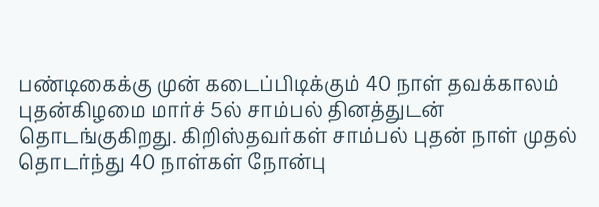பண்டிகைக்கு முன் கடைப்பிடிக்கும் 40 நாள் தவக்காலம் புதன்கிழமை மார்ச் 5ல் சாம்பல் தினத்துடன் தொடங்குகிறது. கிறிஸ்தவர்கள் சாம்பல் புதன் நாள் முதல் தொடர்ந்து 40 நாள்கள் நோன்பு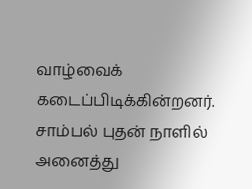வாழ்வைக் கடைப்பிடிக்கின்றனர். சாம்பல் புதன் நாளில் அனைத்து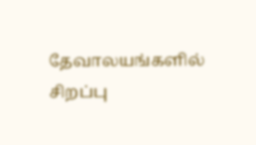தேவாலயங்களில் சிறப்பு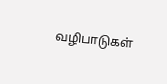வழிபாடுகள்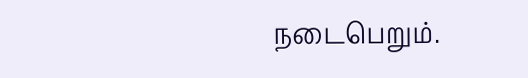நடைபெறும்.